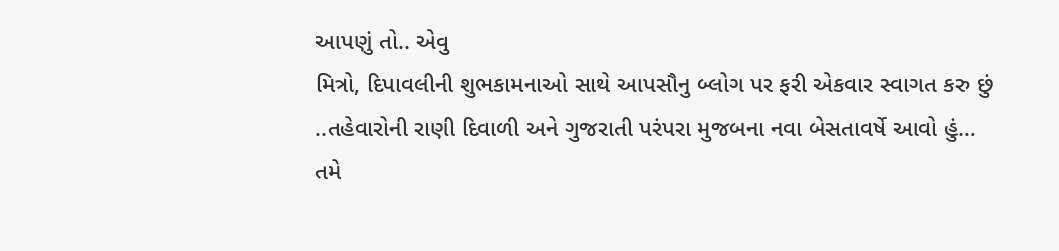આપણું તો.. એવુ
મિત્રો, દિપાવલીની શુભકામનાઓ સાથે આપસૌનુ બ્લોગ પર ફરી એકવાર સ્વાગત કરુ છું ..તહેવારોની રાણી દિવાળી અને ગુજરાતી પરંપરા મુજબના નવા બેસતાવર્ષે આવો હું… તમે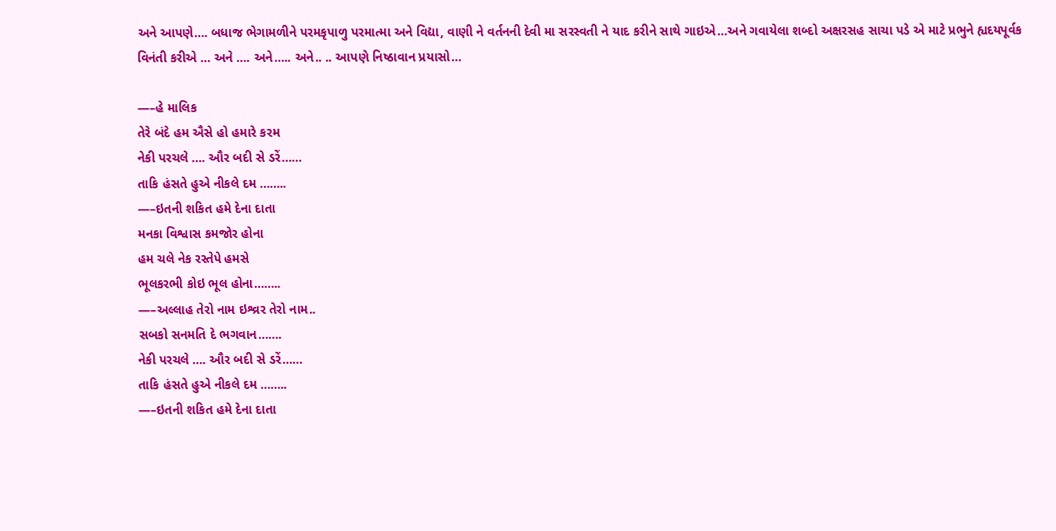અને આપણે…. બધાજ ભેગામળીને પરમકૃપાળુ પરમાત્મા અને વિદ્યા, વાણી ને વર્તનની દેવી મા સરસ્વતી ને યાદ કરીને સાથે ગાઇએ…અને ગવાયેલા શબ્દો અક્ષરસહ સાચા પડે એ માટે પ્રભુને હ્યદયપૂર્વક વિનંતી કરીએ … અને …. અને….. અને.. .. આપણે નિષ્ઠાવાન પ્રયાસો…

—–હે માલિક
તેરે બંદે હમ ઐસે હો હમારે કરમ
નેકી પરચલે …. ઔર બદી સે ડરેં……
તાકિ હંસતે હુએ નીકલે દમ ……..
—–ઇતની શકિત હમે દેના દાતા
મનકા વિશ્વાસ કમજોર હોના
હમ ચલે નેક રસ્તેપે હમસે
ભૂલકરભી કોઇ ભૂલ હોના……..
—–અલ્લાહ તેરો નામ ઇશ્વ્રર તેરો નામ..
સબકો સનમતિ દે ભગવાન…….
નેકી પરચલે …. ઔર બદી સે ડરેં……
તાકિ હંસતે હુએ નીકલે દમ ……..
—–ઇતની શકિત હમે દેના દાતા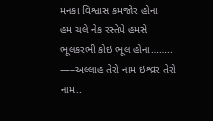મનકા વિશ્વાસ કમજોર હોના
હમ ચલે નેક રસ્તેપે હમસે
ભૂલકરભી કોઇ ભૂલ હોના……..
—–અલ્લાહ તેરો નામ ઇશ્વ્રર તેરો નામ..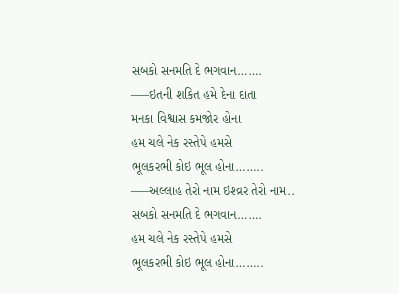સબકો સનમતિ દે ભગવાન…….
—–ઇતની શકિત હમે દેના દાતા
મનકા વિશ્વાસ કમજોર હોના
હમ ચલે નેક રસ્તેપે હમસે
ભૂલકરભી કોઇ ભૂલ હોના……..
—–અલ્લાહ તેરો નામ ઇશ્વ્રર તેરો નામ..
સબકો સનમતિ દે ભગવાન…….
હમ ચલે નેક રસ્તેપે હમસે
ભૂલકરભી કોઇ ભૂલ હોના……..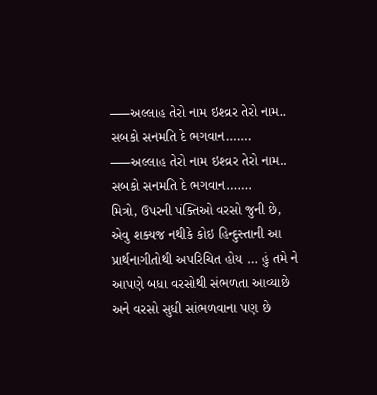—–અલ્લાહ તેરો નામ ઇશ્વ્રર તેરો નામ..
સબકો સનમતિ દે ભગવાન…….
—–અલ્લાહ તેરો નામ ઇશ્વ્રર તેરો નામ..
સબકો સનમતિ દે ભગવાન…….
મિત્રો, ઉપરની પંક્તિઓ વરસો જુની છે, એવુ શક્યજ નથીકે કોઇ હિન્દુસ્તાની આ પ્રાર્થનાગીતોથી અપરિચિત હોય … હું તમે ને આપણે બધા વરસોથી સંભળતા આવ્યાછે અને વરસો સુધી સાંભળવાના પણ છે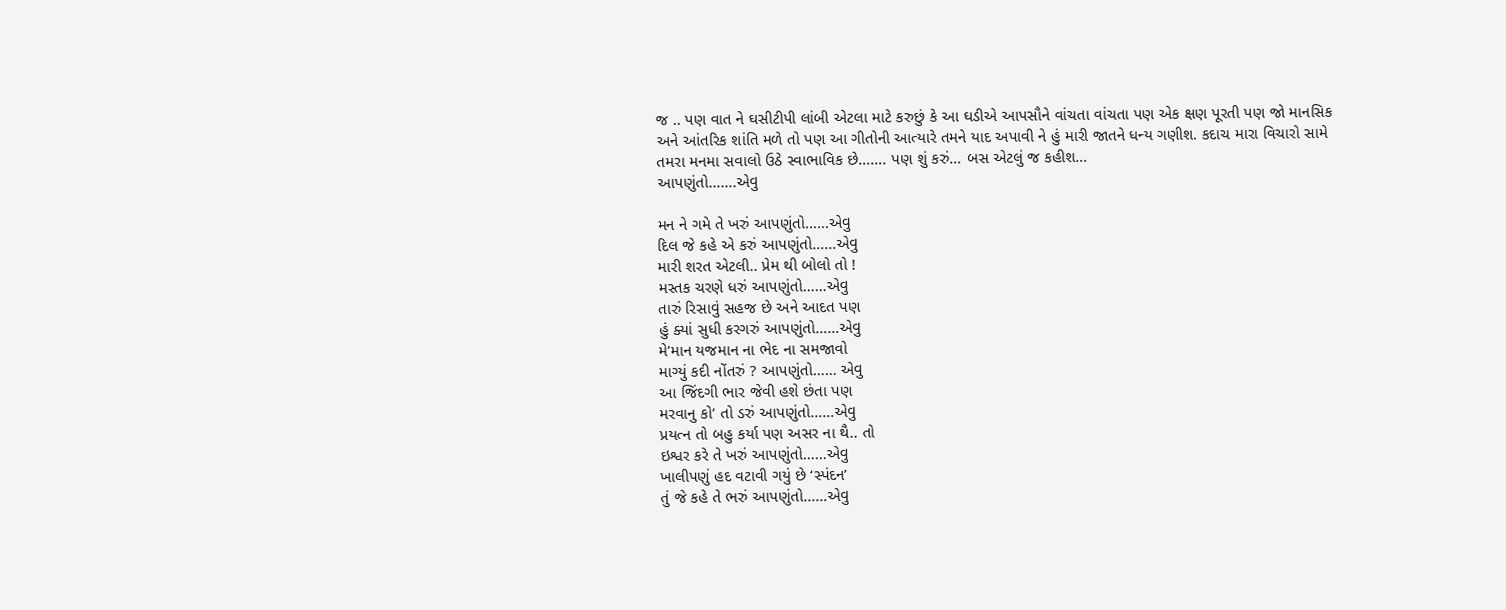જ .. પણ વાત ને ઘસીટીપી લાંબી એટલા માટે કરુછું કે આ ઘડીએ આપસૌને વાંચતા વાંચતા પણ એક ક્ષણ પૂરતી પણ જો માનસિક અને આંતરિક શાંતિ મળે તો પણ આ ગીતોની આત્યારે તમને યાદ અપાવી ને હું મારી જાતને ધન્ય ગણીશ. કદાચ મારા વિચારો સામે તમરા મનમા સવાલો ઉઠે સ્વાભાવિક છે……. પણ શું કરું… બસ એટલું જ કહીશ…
આપણુંતો…….એવુ

મન ને ગમે તે ખરું આપણુંતો……એવુ
દિલ જે કહે એ કરું આપણુંતો……એવુ
મારી શરત એટલી.. પ્રેમ થી બોલો તો !
મસ્તક ચરણે ધરું આપણુંતો……એવુ
તારું રિસાવું સહજ છે અને આદત પણ
હું ક્યાં સુધી કરગરું આપણુંતો……એવુ
મે’માન યજમાન ના ભેદ ના સમજાવો
માગ્યું કદી નોંતરું ? આપણુંતો…… એવુ
આ જિંદગી ભાર જેવી હશે છંતા પણ
મરવાનુ કો’ તો ડરું આપણુંતો……એવુ
પ્રયત્ન તો બહુ કર્યા પણ અસર ના થૈ.. તો
ઇશ્વર કરે તે ખરું આપણુંતો……એવુ
ખાલીપણું હદ વટાવી ગયું છે ‘સ્પંદન’
તું જે કહે તે ભરું આપણુંતો……એવુ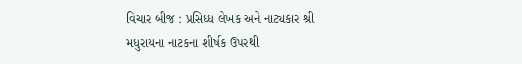વિચાર બીજ : પ્રસિધ્ધ લેખક અને નાટ્યકાર શ્રી મધુરાયના નાટકના શીર્ષક ઉપરથી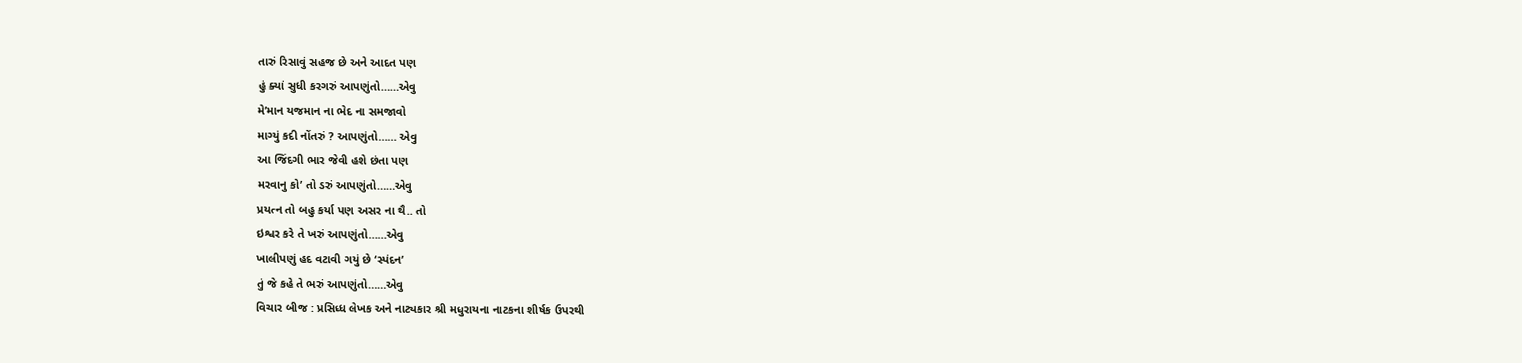તારું રિસાવું સહજ છે અને આદત પણ
હું ક્યાં સુધી કરગરું આપણુંતો……એવુ
મે’માન યજમાન ના ભેદ ના સમજાવો
માગ્યું કદી નોંતરું ? આપણુંતો…… એવુ
આ જિંદગી ભાર જેવી હશે છંતા પણ
મરવાનુ કો’ તો ડરું આપણુંતો……એવુ
પ્રયત્ન તો બહુ કર્યા પણ અસર ના થૈ.. તો
ઇશ્વર કરે તે ખરું આપણુંતો……એવુ
ખાલીપણું હદ વટાવી ગયું છે ‘સ્પંદન’
તું જે કહે તે ભરું આપણુંતો……એવુ
વિચાર બીજ : પ્રસિધ્ધ લેખક અને નાટ્યકાર શ્રી મધુરાયના નાટકના શીર્ષક ઉપરથી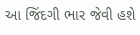આ જિંદગી ભાર જેવી હશે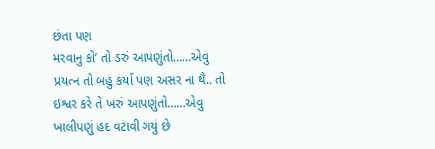છંતા પણ
મરવાનુ કો’ તો ડરું આપણુંતો……એવુ
પ્રયત્ન તો બહુ કર્યા પણ અસર ના થૈ.. તો
ઇશ્વર કરે તે ખરું આપણુંતો……એવુ
ખાલીપણું હદ વટાવી ગયું છે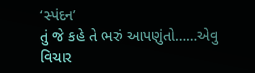‘સ્પંદન’
તું જે કહે તે ભરું આપણુંતો……એવુ
વિચાર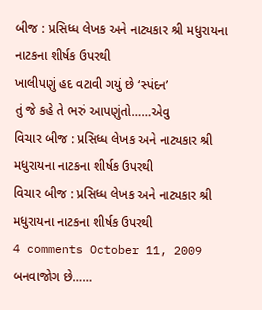બીજ : પ્રસિધ્ધ લેખક અને નાટ્યકાર શ્રી મધુરાયના નાટકના શીર્ષક ઉપરથી
ખાલીપણું હદ વટાવી ગયું છે ‘સ્પંદન’
તું જે કહે તે ભરું આપણુંતો……એવુ
વિચાર બીજ : પ્રસિધ્ધ લેખક અને નાટ્યકાર શ્રી મધુરાયના નાટકના શીર્ષક ઉપરથી
વિચાર બીજ : પ્રસિધ્ધ લેખક અને નાટ્યકાર શ્રી મધુરાયના નાટકના શીર્ષક ઉપરથી
4 comments October 11, 2009
બનવાજોગ છે……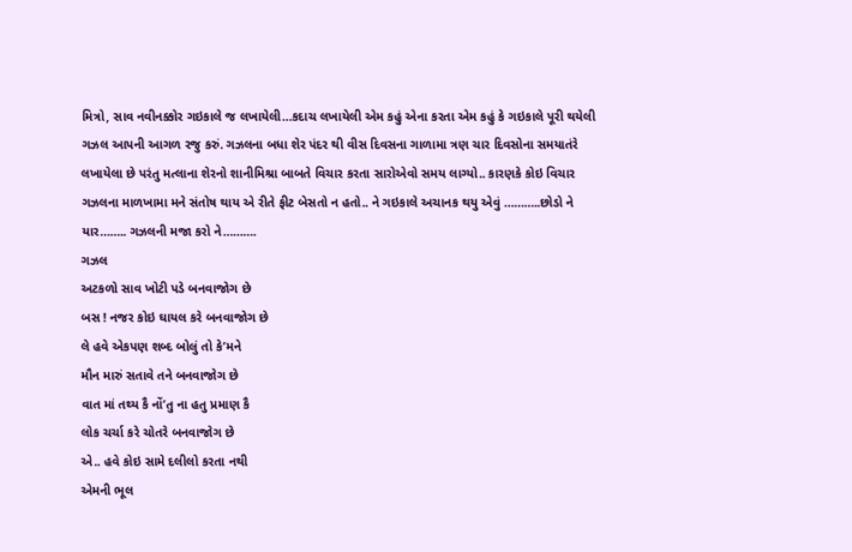મિત્રો, સાવ નવીનક્કોર ગઇકાલે જ લખાયેલી…કદાચ લખાયેલી એમ કહું એના કરતા એમ કહું કે ગઇકાલે પૂરી થયેલી ગઝલ આપની આગળ રજુ કરું. ગઝલના બધા શેર પંદર થી વીસ દિવસના ગાળામા ત્રણ ચાર દિવસોના સમયાતંરે લખાયેલા છે પરંતુ મત્લાના શેરનો શાનીમિશ્રા બાબતે વિચાર કરતા સારોએવો સમય લાગ્યો.. કારણકે કોઇ વિચાર ગઝલના માળખામા મને સંતોષ થાય એ રીતે ફીટ બેસતો ન હતો.. ને ગઇકાલે અચાનક થયુ એવું ………..છોડો ને યાર…….. ગઝલની મજા કરો ને……….
ગઝલ
અટકળો સાવ ખોટી પડે બનવાજોગ છે
બસ ! નજર કોઇ ઘાયલ કરે બનવાજોગ છે
લે હવે એકપણ શબ્દ બોલું તો કે’મને
મૌન મારું સતાવે તને બનવાજોગ છે
વાત માં તથ્ય કૈ નોં’તુ ના હતુ પ્રમાણ કૈ
લોક ચર્ચા કરે ચોતરે બનવાજોગ છે
એ.. હવે કોઇ સામે દલીલો કરતા નથી
એમની ભૂલ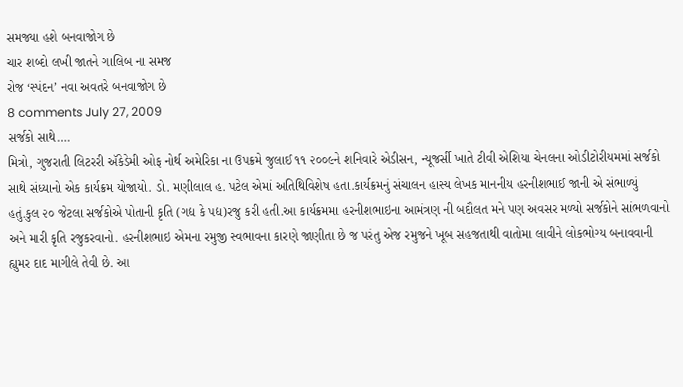સમજ્યા હશે બનવાજોગ છે
ચાર શબ્દો લખી જાતને ગાલિબ ના સમજ
રોજ ‘સ્પંદન’ નવા અવતરે બનવાજોગ છે
8 comments July 27, 2009
સર્જકો સાથે….
મિત્રો, ગુજરાતી લિટરરી ઍકેડેમી ઓફ નોર્થ અમેરિકા ના ઉપક્રમે જુલાઈ ૧૧ ૨૦૦૯ને શનિવારે એડીસન, ન્યૂજર્સી ખાતે ટીવી એશિયા ચેનલના ઓડીટોરીયમમાં સર્જકો સાથે સંધ્યાનો એક કાર્યક્રમ યોજાયો. ડો. મણીલાલ હ. પટેલ એમાં અતિથિવિશેષ હતા.કાર્યક્રમનું સંચાલન હાસ્ય લેખક માનનીય હરનીશભાઈ જાની એ સંભાળ્યું હતું.કુલ ૨૦ જેટલા સર્જકોએ પોતાની કૃતિ (ગદ્ય કે પદ્ય)રજુ કરી હતી.આ કાર્યક્રમમા હરનીશભાઇના આમંત્રણ ની બદૌલત મને પણ અવસર મળ્યો સર્જકોને સાંભળવાનો અને મારી કૃતિ રજુકરવાનો. હરનીશભાઇ એમના રમુજી સ્વભાવના કારણે જાણીતા છે જ પરંતુ એજ રમુજને ખૂબ સહજતાથી વાતોમા લાવીને લોકભોગ્ય બનાવવાની હ્યુમર દાદ માગીલે તેવી છે. આ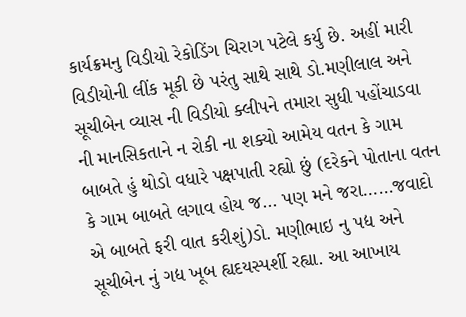કાર્યક્રમનુ વિડીયો રેકોડિંગ ચિરાગ પટેલે કર્યુ છે. અહીં મારી વિડીયોની લીંક મૂકી છે પરંતુ સાથે સાથે ડો.મણીલાલ અને સૂચીબેન વ્યાસ ની વિડીયો ક્લીપને તમારા સુધી પહોંચાડવા ની માનસિકતાને ન રોકી ના શક્યો આમેય વતન કે ગામ બાબતે હું થોડો વધારે પક્ષપાતી રહ્યો છું (દરેકને પોતાના વતન કે ગામ બાબતે લગાવ હોય જ… પણ મને જરા……જવાદો એ બાબતે ફરી વાત કરીશું)ડો. મણીભાઇ નુ પદ્ય અને સૂચીબેન નું ગદ્ય ખૂબ હ્યદયસ્પર્શી રહ્યા. આ આખાય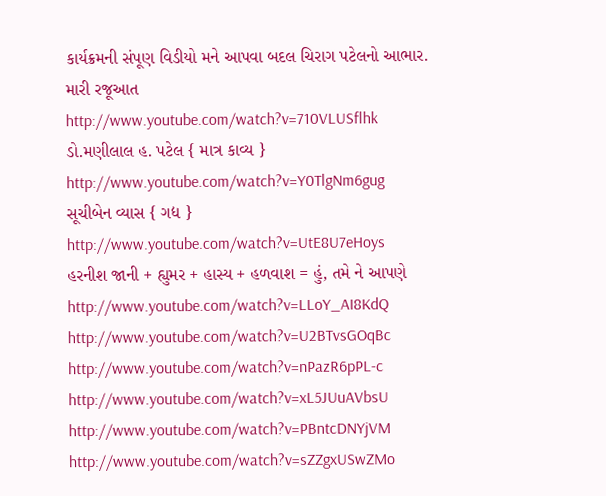કાર્યક્રમની સંપૂણ વિડીયો મને આપવા બદલ ચિરાગ પટેલનો આભાર.
મારી રજૂઆત
http://www.youtube.com/watch?v=710VLUSflhk
ડો.મણીલાલ હ. પટેલ { માત્ર કાવ્ય }
http://www.youtube.com/watch?v=Y0TlgNm6gug
સૂચીબેન વ્યાસ { ગદ્ય }
http://www.youtube.com/watch?v=UtE8U7eHoys
હરનીશ જાની + હ્યુમર + હાસ્ય + હળવાશ = હું, તમે ને આપણે
http://www.youtube.com/watch?v=LLoY_AI8KdQ
http://www.youtube.com/watch?v=U2BTvsGOqBc
http://www.youtube.com/watch?v=nPazR6pPL-c
http://www.youtube.com/watch?v=xL5JUuAVbsU
http://www.youtube.com/watch?v=PBntcDNYjVM
http://www.youtube.com/watch?v=sZZgxUSwZMo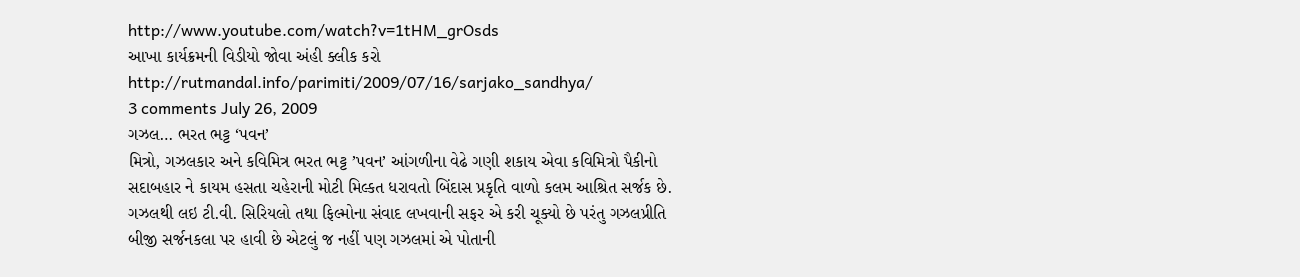http://www.youtube.com/watch?v=1tHM_grOsds
આખા કાર્યક્રમની વિડીયો જોવા અંહી ક્લીક કરો
http://rutmandal.info/parimiti/2009/07/16/sarjako_sandhya/
3 comments July 26, 2009
ગઝલ… ભરત ભટ્ટ ‘પવન’
મિત્રો, ગઝલકાર અને કવિમિત્ર ભરત ભટ્ટ ’પવન’ આંગળીના વેઢે ગણી શકાય એવા કવિમિત્રો પૈકીનો સદાબહાર ને કાયમ હસતા ચહેરાની મોટી મિલ્કત ધરાવતો બિંદાસ પ્રકૃતિ વાળો કલમ આશ્રિત સર્જક છે. ગઝલથી લઇ ટી.વી. સિરિયલો તથા ફિલ્મોના સંવાદ લખવાની સફર એ કરી ચૂક્યો છે પરંતુ ગઝલપ્રીતિ બીજી સર્જનકલા પર હાવી છે એટલું જ નહીં પણ ગઝલમાં એ પોતાની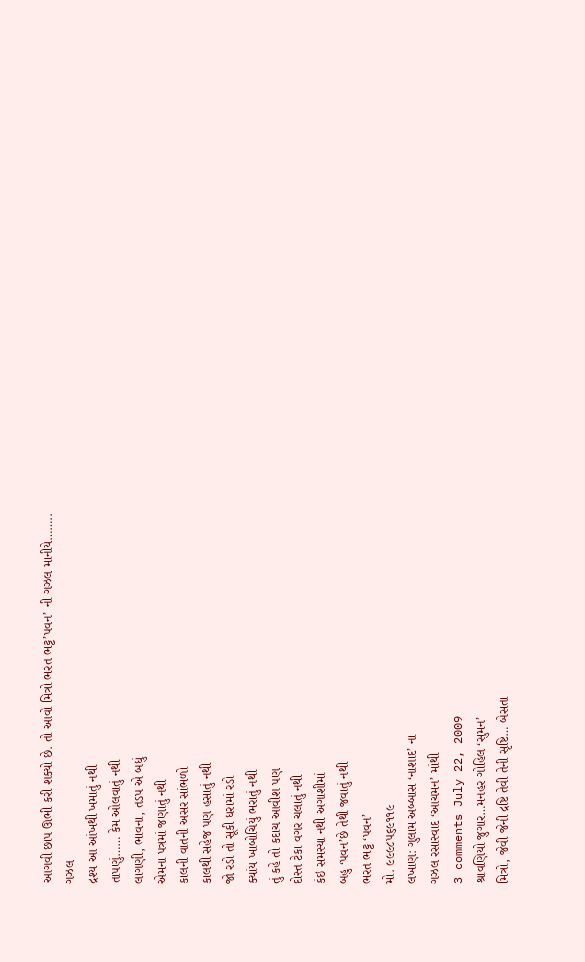આગવી છાપ ઊભી કરી શક્યો છે. તો આવો મિત્રો ભરત ભટ્ટ’પવન’ ની ગઝલ માનીયે……..
ગઝલ
દ્રશ્ય આ આંખથી ખમાતું નથી
તાપણું…… કેમ ઓલવાતું નથી
લાગણી, ભાવના, તડપ એ બધું
એમના પત્રમાં જણાતું નથી
કાલની વાતની અસર સાંભળો
કાલથી સહેજ પણ હસાતું નથી
જો રડો તો સૂકી ધરામાં રડો
ક્યાંય ખાબોચિયું ભરાતું નથી
તું કહે તો કદાચ આવીશ પણ
દોસ્ત ટેકા વગર ચલાતું નથી
કંઇ સમસ્યા નથી અગાશીમાં
બહુ ‘પવન’છે તેથી જવાતું નથી
ભરત ભટ્ટ ‘પવન’
મો. ૯૯૯૮૫૬૯૧૧૯
લખાણ: ગુલામ અબ્બાસ ‘નાશાદ’ ના
ગઝલ રસાસ્વાદ ‘આચમન’ માંથી
3 comments July 22, 2009
શ્રાવણિયો જુગાર…મનહર ગોહિલ ‘સુમન’
મિત્રો, જેવી જેની દ્રષ્ટિ તેવી તેની સૃષ્ટિ… બેસતા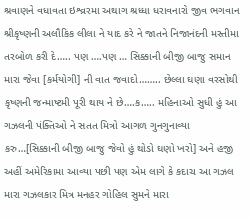શ્રવાણને વધાવતા ઇશ્વ્રરમા અથાગ શ્રધ્ધા ધરાવનારો જીવ ભગવાન શ્રીકૃષ્ણની અલૌકિક લીલા ને યાદ કરે ને જાતને નિજાનંદની મસ્તીમા તરબોળ કરી દે….. પણ ….પણ … સિક્કાની બીજી બાજુ સમાન મારા જેવા [કર્મયોગી] ની વાત જવાદો…….. છેલ્લા ઘણા વરસોથી કૃષ્ણની જન્માષ્ટમી પૂરી થાય ને છે….ક….. મહિનાઓ સુધી હું આ ગઝલની પંક્તિઓ ને સતત મિત્રો આગળ ગુનગુનાવ્યા કરુ…[સિક્કાની બીજી બાજુ જેવો હું થોડો ઘણો ખરો] અને હજી અહીં અમેરિકામા આવ્યા પછી પણ એમ લાગે કે કદાચ આ ગઝલ મારા ગઝલકાર મિત્ર મનહર ગોહિલ સુમને મારા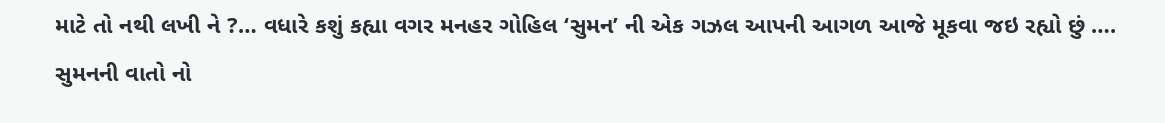માટે તો નથી લખી ને ?… વધારે કશું કહ્યા વગર મનહર ગોહિલ ‘સુમન’ ની એક ગઝલ આપની આગળ આજે મૂકવા જઇ રહ્યો છું …. સુમનની વાતો નો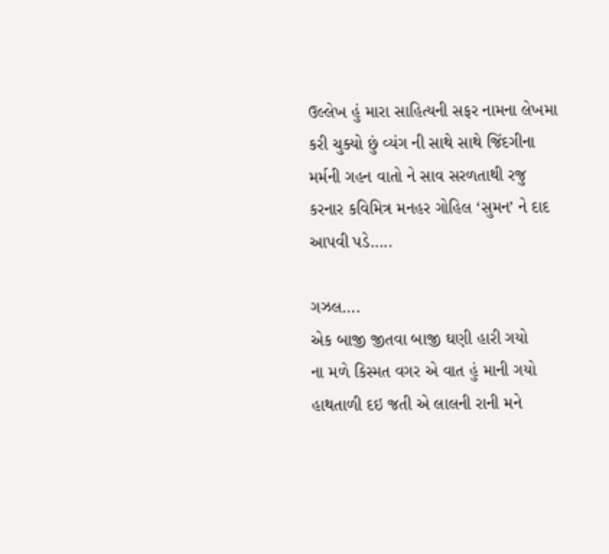ઉલ્લેખ હું મારા સાહિત્યની સફર નામના લેખમા કરી ચુક્યો છું વ્યંગ ની સાથે સાથે જિંદગીના મર્મની ગહન વાતો ને સાવ સરળતાથી રજુ કરનાર કવિમિત્ર મનહર ગોહિલ ‘સુમન’ ને દાદ આપવી પડે…..

ગઝલ….
એક બાજી જીતવા બાજી ઘણી હારી ગયો
ના મળે કિસ્મત વગર એ વાત હું માની ગયો
હાથતાળી દઇ જતી એ લાલની રાની મને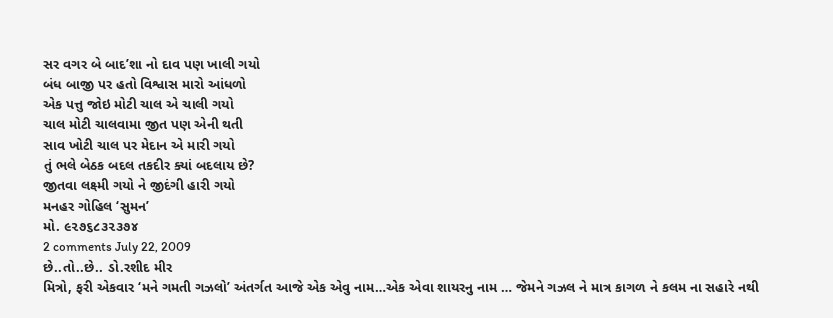સર વગર બે બાદ’શા નો દાવ પણ ખાલી ગયો
બંધ બાજી પર હતો વિશ્વાસ મારો આંધળો
એક પત્તુ જોઇ મોટી ચાલ એ ચાલી ગયો
ચાલ મોટી ચાલવામા જીત પણ એની થતી
સાવ ખોટી ચાલ પર મેદાન એ મારી ગયો
તું ભલે બેઠક બદલ તકદીર ક્યાં બદલાય છે?
જીતવા લક્ષ્મી ગયો ને જીદંગી હારી ગયો
મનહર ગોહિલ ‘સુમન’
મો. ૯૨૭૬૮૩૨૩૭૪
2 comments July 22, 2009
છે..તો..છે.. ડો.રશીદ મીર
મિત્રો, ફરી એકવાર ‘મને ગમતી ગઝલો’ અંતર્ગત આજે એક એવુ નામ…એક એવા શાયરનુ નામ … જેમને ગઝલ ને માત્ર કાગળ ને કલમ ના સહારે નથી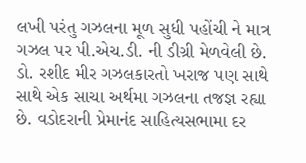લખી પરંતુ ગઝલના મૂળ સુધી પહોંચી ને માત્ર ગઝલ પર પી.એચ.ડી. ની ડીગ્રી મેળવેલી છે. ડો. રશીદ મીર ગઝલકારતો ખરાજ પણ સાથે સાથે એક સાચા અર્થમા ગઝલના તજજ્ઞ રહ્યા છે. વડોદરાની પ્રેમાનંદ સાહિત્યસભામા દર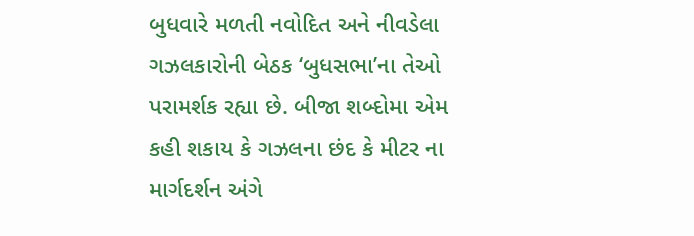બુધવારે મળતી નવોદિત અને નીવડેલા ગઝલકારોની બેઠક ‘બુધસભા’ના તેઓ પરામર્શક રહ્યા છે. બીજા શબ્દોમા એમ કહી શકાય કે ગઝલના છંદ કે મીટર ના માર્ગદર્શન અંગે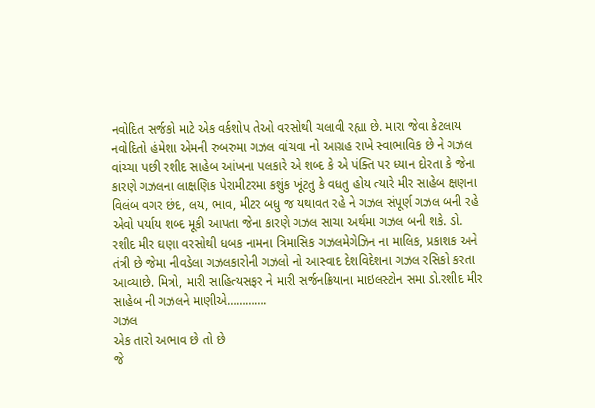નવોદિત સર્જકો માટે એક વર્કશોપ તેઓ વરસોથી ચલાવી રહ્યા છે. મારા જેવા કેટલાય નવોદિતો હંમેશા એમની રુબરુમા ગઝલ વાંચવા નો આગ્રહ રાખે સ્વાભાવિક છે ને ગઝલ વાંચ્ચા પછી રશીદ સાહેબ આંખના પલકારે એ શબ્દ કે એ પંક્તિ પર ધ્યાન દોરતા કે જેના કારણે ગઝલના લાક્ષણિક પેરામીટરમા કશુંક ખૂંટતુ કે વધતુ હોય ત્યારે મીર સાહેબ ક્ષણના વિલંબ વગર છંદ, લય, ભાવ, મીટર બધુ જ યથાવત રહે ને ગઝલ સંપૂર્ણ ગઝલ બની રહે એવો પર્યાય શબ્દ મૂકી આપતા જેના કારણે ગઝલ સાચા અર્થમા ગઝલ બની શકે. ડો. રશીદ મીર ઘણા વરસોથી ધબક નામના ત્રિમાસિક ગઝલમેગેઝિન ના માલિક, પ્રકાશક અને તંત્રી છે જેમા નીવડેલા ગઝલકારોની ગઝલો નો આસ્વાદ દેશવિદેશના ગઝલ રસિકો કરતા આવ્યાછે. મિત્રો, મારી સાહિત્યસફર ને મારી સર્જનક્રિયાના માઇલસ્ટોન સમા ડો.રશીદ મીર સાહેબ ની ગઝલને માણીએ………….
ગઝલ
એક તારો અભાવ છે તો છે
જે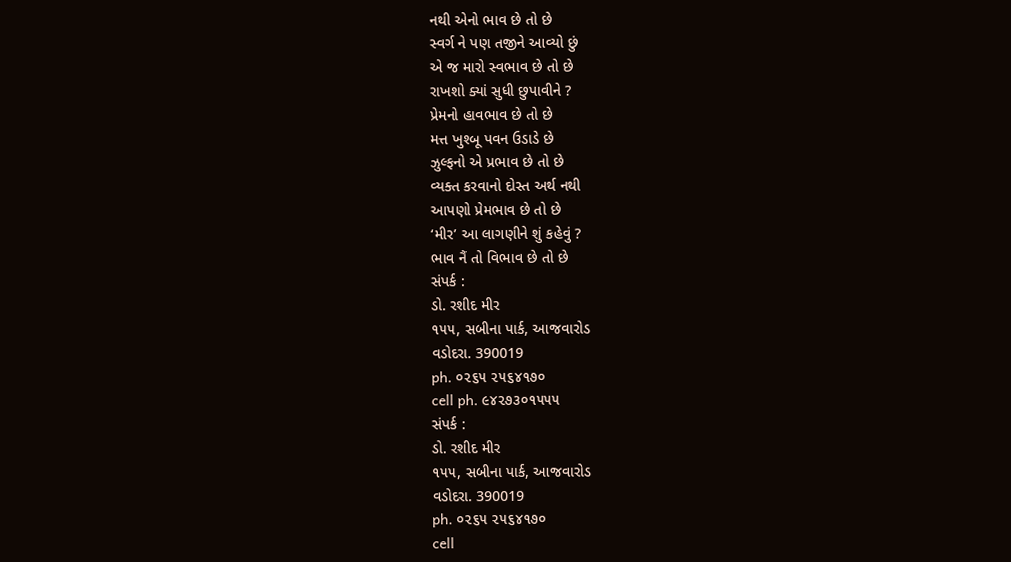નથી એનો ભાવ છે તો છે
સ્વર્ગ ને પણ તજીને આવ્યો છું
એ જ મારો સ્વભાવ છે તો છે
રાખશો ક્યાં સુધી છુપાવીને ?
પ્રેમનો હાવભાવ છે તો છે
મત્ત ખુશ્બૂ પવન ઉડાડે છે
ઝુલ્ફનો એ પ્રભાવ છે તો છે
વ્યક્ત કરવાનો દોસ્ત અર્થ નથી
આપણો પ્રેમભાવ છે તો છે
‘મીર’ આ લાગણીને શું કહેવું ?
ભાવ નૈં તો વિભાવ છે તો છે
સંપર્ક :
ડો. રશીદ મીર
૧૫૫, સબીના પાર્ક, આજવારોડ
વડોદરા. 390019
ph. ૦૨૬૫ ૨૫૬૪૧૭૦
cell ph. ૯૪૨૭૩૦૧૫૫૫
સંપર્ક :
ડો. રશીદ મીર
૧૫૫, સબીના પાર્ક, આજવારોડ
વડોદરા. 390019
ph. ૦૨૬૫ ૨૫૬૪૧૭૦
cell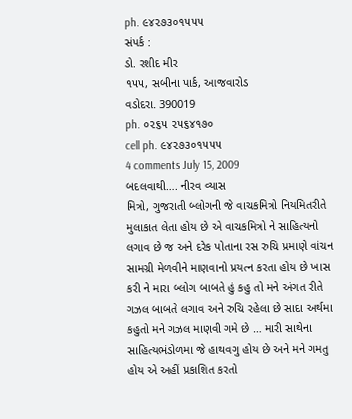ph. ૯૪૨૭૩૦૧૫૫૫
સંપર્ક :
ડો. રશીદ મીર
૧૫૫, સબીના પાર્ક, આજવારોડ
વડોદરા. 390019
ph. ૦૨૬૫ ૨૫૬૪૧૭૦
cell ph. ૯૪૨૭૩૦૧૫૫૫
4 comments July 15, 2009
બદલવાથી…. નીરવ વ્યાસ
મિત્રો, ગુજરાતી બ્લોગની જે વાચકમિત્રો નિયમિતરીતે મુલાકાત લેતા હોય છે એ વાચકમિત્રો ને સાહિત્યનો લગાવ છે જ અને દરેક પોતાના રસ રુચિ પ્રમાણે વાંચન સામગ્રી મેળવીને માણવાનો પ્રયત્ન કરતા હોય છે ખાસ કરી ને મારા બ્લોગ બાબતે હું કહુ તો મને અંગત રીતે ગઝલ બાબતે લગાવ અને રુચિ રહેલા છે સાદા અર્થમા કહુતો મને ગઝલ માણવી ગમે છે … મારી સાથેના સાહિત્યભંડોળમા જે હાથવગુ હોય છે અને મને ગમતુ હોય એ અહીં પ્રકાશિત કરતો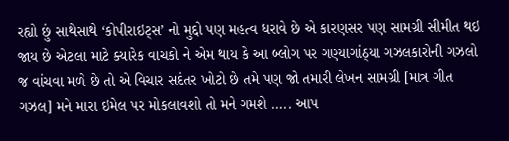રહ્યો છું સાથેસાથે ‘કોપીરાઇટ્સ’ નો મુદ્દો પણ મહત્વ ધરાવે છે એ કારણસર પણ સામગ્રી સીમીત થઇ જાય છે એટલા માટે ક્યારેક વાચકો ને એમ થાય કે આ બ્લોગ પર ગણ્યાગાંઠ્યા ગઝલકારોની ગઝલો જ વાંચવા મળે છે તો એ વિચાર સદંતર ખોટો છે તમે પણ જો તમારી લેખન સામગ્રી [માત્ર ગીત ગઝલ] મને મારા ઇમેલ પર મોકલાવશો તો મને ગમશે ….. આપ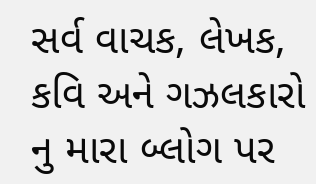સર્વ વાચક, લેખક, કવિ અને ગઝલકારો નુ મારા બ્લોગ પર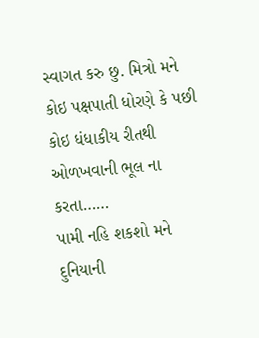સ્વાગત કરુ છુ. મિત્રો મને કોઇ પક્ષપાતી ધોરણે કે પછી કોઇ ધંધાકીય રીતથી ઓળખવાની ભૂલ ના કરતા……
પામી નહિ શકશો મને દુનિયાની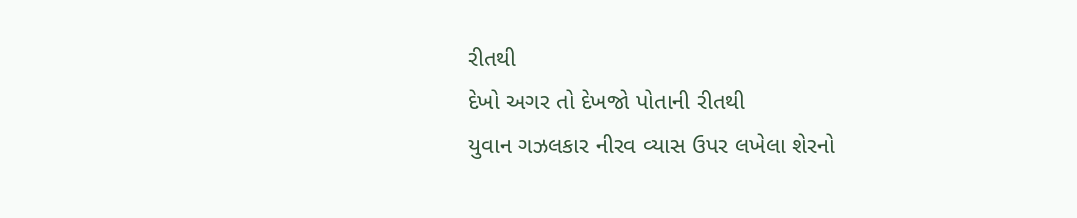રીતથી
દેખો અગર તો દેખજો પોતાની રીતથી
યુવાન ગઝલકાર નીરવ વ્યાસ ઉપર લખેલા શેરનો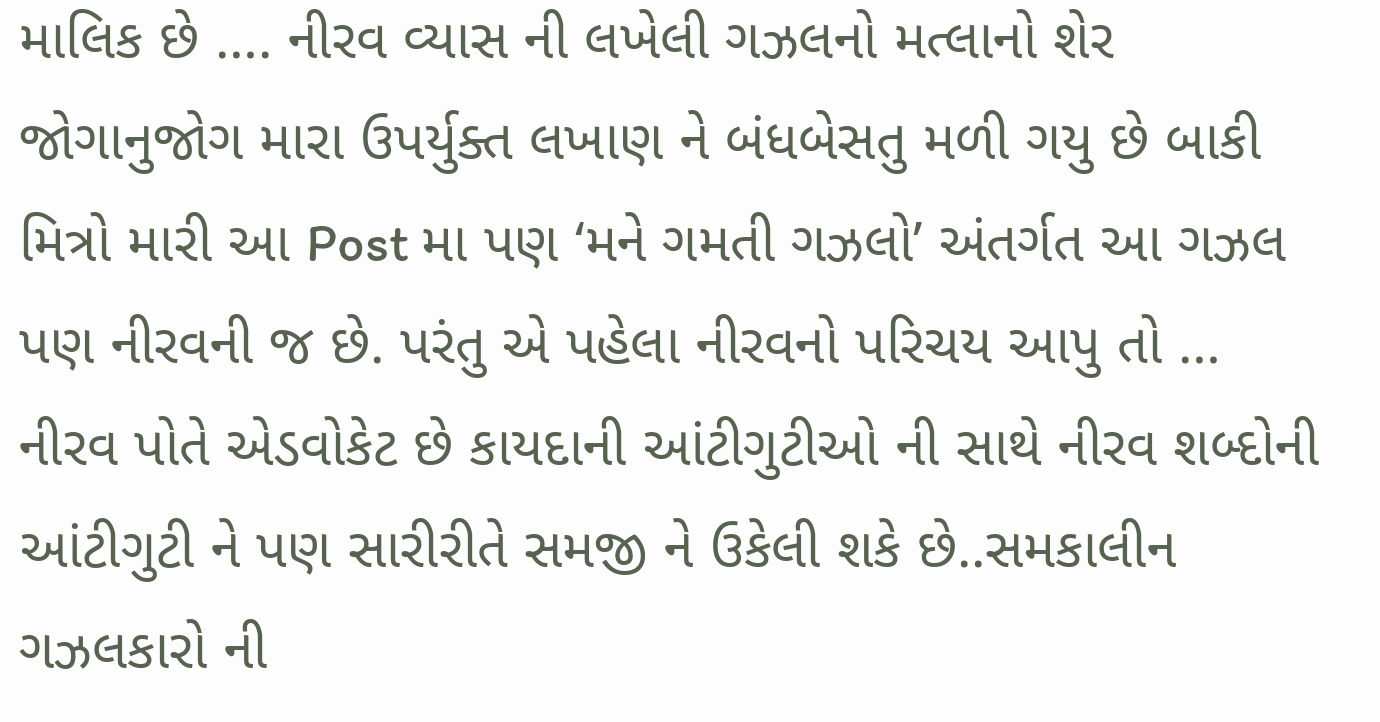માલિક છે …. નીરવ વ્યાસ ની લખેલી ગઝલનો મત્લાનો શેર જોગાનુજોગ મારા ઉપર્યુક્ત લખાણ ને બંધબેસતુ મળી ગયુ છે બાકી મિત્રો મારી આ Post મા પણ ‘મને ગમતી ગઝલો’ અંતર્ગત આ ગઝલ પણ નીરવની જ છે. પરંતુ એ પહેલા નીરવનો પરિચય આપુ તો … નીરવ પોતે એડવોકેટ છે કાયદાની આંટીગુટીઓ ની સાથે નીરવ શબ્દોની આંટીગુટી ને પણ સારીરીતે સમજી ને ઉકેલી શકે છે..સમકાલીન ગઝલકારો ની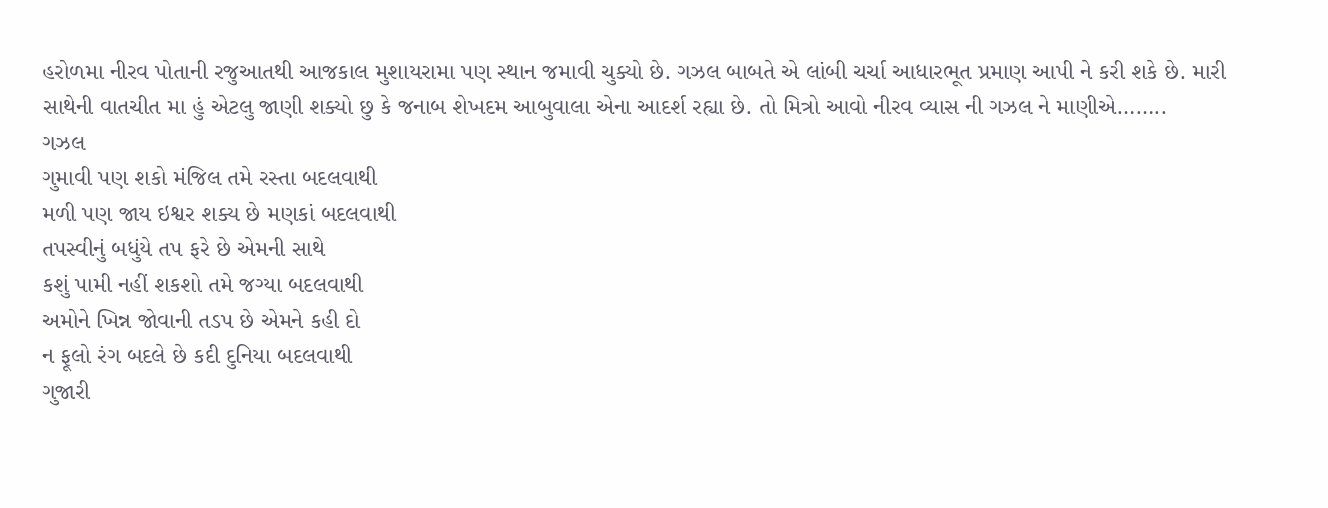હરોળમા નીરવ પોતાની રજુઆતથી આજકાલ મુશાયરામા પણ સ્થાન જમાવી ચુક્યો છે. ગઝલ બાબતે એ લાંબી ચર્ચા આધારભૂત પ્રમાણ આપી ને કરી શકે છે. મારી સાથેની વાતચીત મા હું એટલુ જાણી શક્યો છુ કે જનાબ શેખદમ આબુવાલા એના આદર્શ રહ્યા છે. તો મિત્રો આવો નીરવ વ્યાસ ની ગઝલ ને માણીએ……..
ગઝલ
ગુમાવી પણ શકો મંજિલ તમે રસ્તા બદલવાથી
મળી પણ જાય ઇશ્વર શક્ય છે મણકાં બદલવાથી
તપસ્વીનું બધુંયે તપ ફરે છે એમની સાથે
કશું પામી નહીં શકશો તમે જગ્યા બદલવાથી
અમોને ખિન્ન જોવાની તડપ છે એમને કહી દો
ન ફૂલો રંગ બદલે છે કદી દુનિયા બદલવાથી
ગુજારી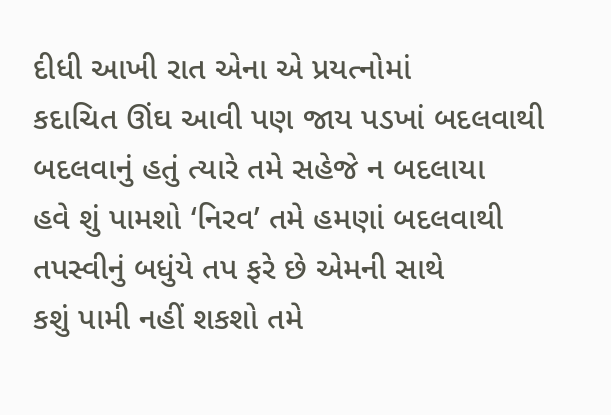દીધી આખી રાત એના એ પ્રયત્નોમાં
કદાચિત ઊંઘ આવી પણ જાય પડખાં બદલવાથી
બદલવાનું હતું ત્યારે તમે સહેજે ન બદલાયા
હવે શું પામશો ‘નિરવ’ તમે હમણાં બદલવાથી
તપસ્વીનું બધુંયે તપ ફરે છે એમની સાથે
કશું પામી નહીં શકશો તમે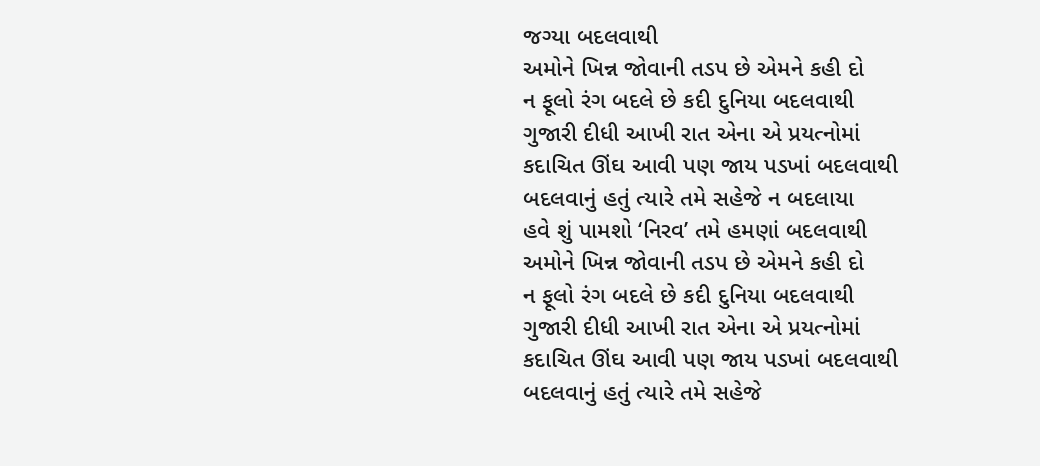જગ્યા બદલવાથી
અમોને ખિન્ન જોવાની તડપ છે એમને કહી દો
ન ફૂલો રંગ બદલે છે કદી દુનિયા બદલવાથી
ગુજારી દીધી આખી રાત એના એ પ્રયત્નોમાં
કદાચિત ઊંઘ આવી પણ જાય પડખાં બદલવાથી
બદલવાનું હતું ત્યારે તમે સહેજે ન બદલાયા
હવે શું પામશો ‘નિરવ’ તમે હમણાં બદલવાથી
અમોને ખિન્ન જોવાની તડપ છે એમને કહી દો
ન ફૂલો રંગ બદલે છે કદી દુનિયા બદલવાથી
ગુજારી દીધી આખી રાત એના એ પ્રયત્નોમાં
કદાચિત ઊંઘ આવી પણ જાય પડખાં બદલવાથી
બદલવાનું હતું ત્યારે તમે સહેજે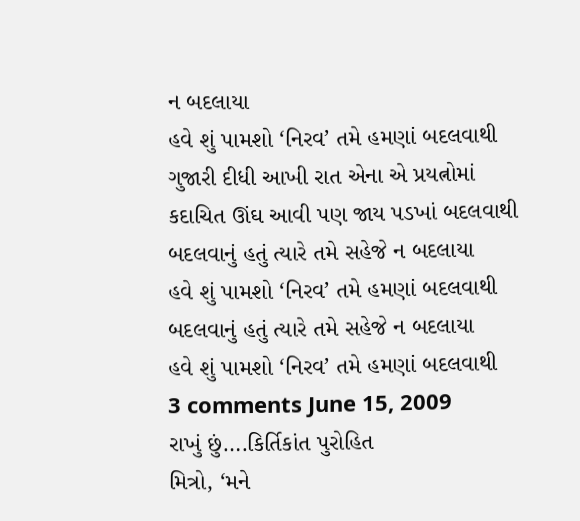ન બદલાયા
હવે શું પામશો ‘નિરવ’ તમે હમણાં બદલવાથી
ગુજારી દીધી આખી રાત એના એ પ્રયત્નોમાં
કદાચિત ઊંઘ આવી પણ જાય પડખાં બદલવાથી
બદલવાનું હતું ત્યારે તમે સહેજે ન બદલાયા
હવે શું પામશો ‘નિરવ’ તમે હમણાં બદલવાથી
બદલવાનું હતું ત્યારે તમે સહેજે ન બદલાયા
હવે શું પામશો ‘નિરવ’ તમે હમણાં બદલવાથી
3 comments June 15, 2009
રાખું છું….કિર્તિકાંત પુરોહિત
મિત્રો, ‘મને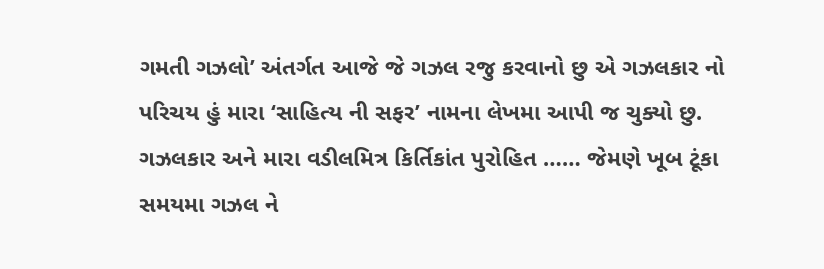ગમતી ગઝલો’ અંતર્ગત આજે જે ગઝલ રજુ કરવાનો છુ એ ગઝલકાર નો પરિચય હું મારા ‘સાહિત્ય ની સફર’ નામના લેખમા આપી જ ચુક્યો છુ. ગઝલકાર અને મારા વડીલમિત્ર કિર્તિકાંત પુરોહિત …… જેમણે ખૂબ ટૂંકા સમયમા ગઝલ ને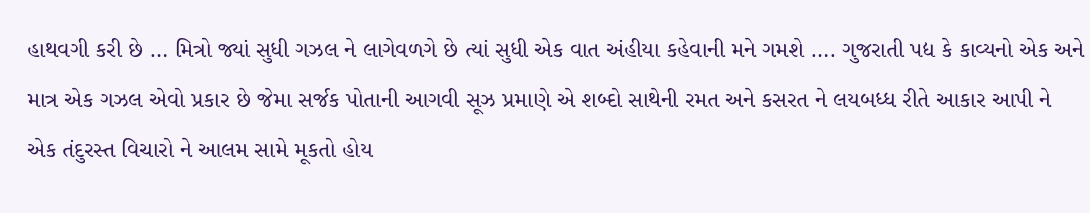હાથવગી કરી છે … મિત્રો જ્યાં સુધી ગઝલ ને લાગેવળગે છે ત્યાં સુધી એક વાત અંહીયા કહેવાની મને ગમશે …. ગુજરાતી પદ્ય કે કાવ્યનો એક અને માત્ર એક ગઝલ એવો પ્રકાર છે જેમા સર્જક પોતાની આગવી સૂઝ પ્રમાણે એ શબ્દો સાથેની રમત અને કસરત ને લયબધ્ધ રીતે આકાર આપી ને એક તંદુરસ્ત વિચારો ને આલમ સામે મૂકતો હોય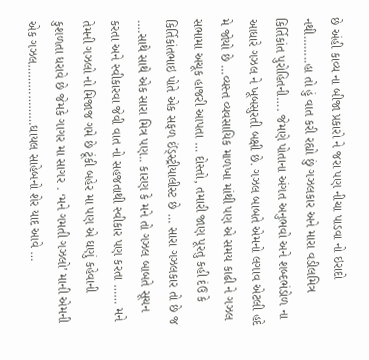છે અંહી કાવ્ય ના બીજા પ્રકારો ને જરા પણ નીચા પાડવા નો ઇરાદો નથી……..હા તો હું વાત કરી રહ્યો છું ગઝલકાર અને મારા વડીલમિત્ર કિર્તિકાંત પુરોહિતની…. જેમણે પોતાના અંગત અનુભવો અને શબ્દભંડોળ ના આધારે ગઝલ ને ખૂબસુરતી બક્ષી છે. ગઝલ બાબતે એમનો લગાવ એટલી હદે મે જોયો છે …વ્યસ્ત વ્યવસાયિક માળખા માંથી પણ એ સમય કાઢી ને ગઝલ સભામા અચૂક હાજરી આપતા … દોસ્તો, તમારી જાણ પૂરતુ કહી દંઉ કે કિર્તિકાંતભાઇ પોતે એક સફળ ઈંડ્સ્ટ્રીયાલીસ્ટ છે … સારા ગઝલકાર તો છે જ ….સાથે સાથે એક સારા મિત્ર પણ.. કારણ કે મને તો ગઝલ બાબતે સૂચન કરતા અને સ્વીકારવા જેવી વાત નો સહજતાથી સ્વીકાર પણ કરતા …… મને તેમની ગઝલો નો મિજાજ ગમે છે ટૂંકી બહેર મા પણ એ ઘણું કહેવાની કુશળતા ધરાવે છે જેમકે ગાગર મા સાગર . ‘મને ગમતી ગઝલો’ માની એમની એક ગઝલ………………ઘાયલ સાહેબનો શેર યાદ આવે …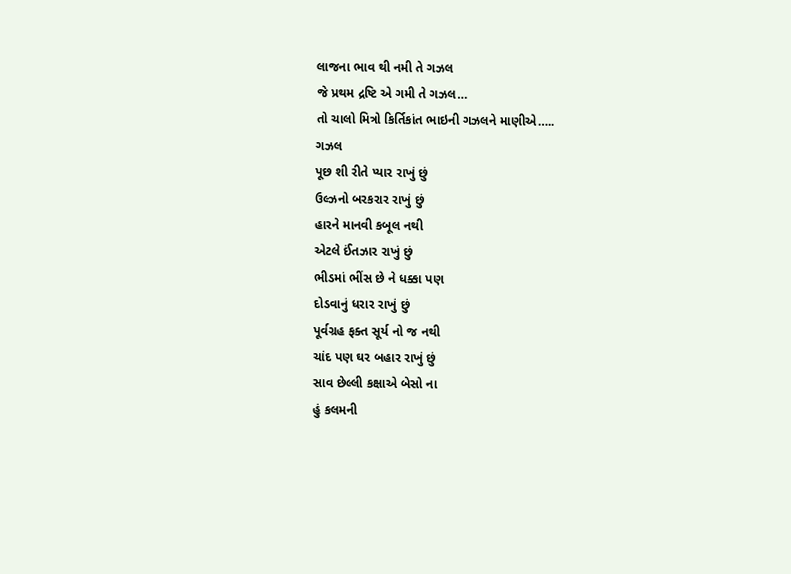લાજના ભાવ થી નમી તે ગઝલ
જે પ્રથમ દ્રષ્ટિ એ ગમી તે ગઝલ…
તો ચાલો મિત્રો કિર્તિકાંત ભાઇની ગઝલને માણીએ…..
ગઝલ
પૂછ શી રીતે પ્યાર રાખું છું
ઉલ્ઝનો બરકરાર રાખું છું
હારને માનવી કબૂલ નથી
એટલે ઈંતઝાર રાખું છું
ભીડમાં ભીંસ છે ને ધક્કા પણ
દોડવાનું ધરાર રાખું છું
પૂર્વગ્રહ ફક્ત સૂર્ય નો જ નથી
ચાંદ પણ ઘર બહાર રાખું છું
સાવ છેલ્લી કક્ષાએ બેસો ના
હું કલમની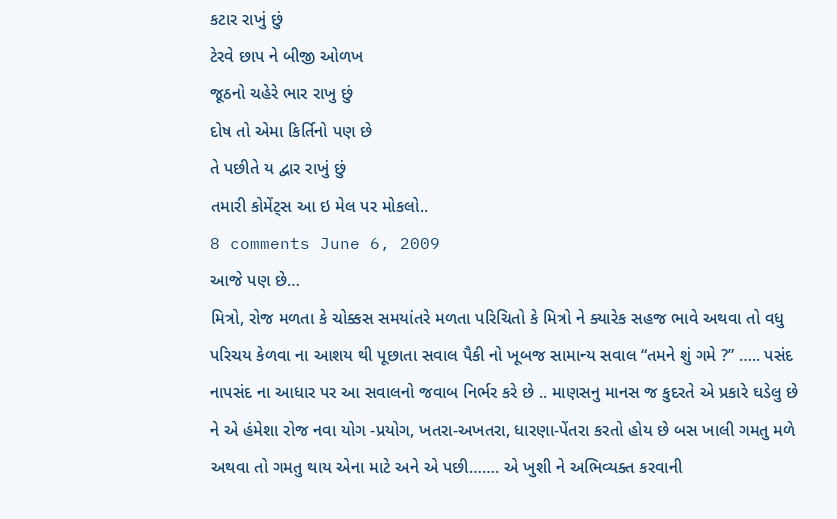કટાર રાખું છું
ટેરવે છાપ ને બીજી ઓળખ
જૂઠનો ચહેરે ભાર રાખુ છું
દોષ તો એમા કિર્તિનો પણ છે
તે પછીતે ય દ્વાર રાખું છું
તમારી કોમેંટ્સ આ ઇ મેલ પર મોકલો..
8 comments June 6, 2009
આજે પણ છે…
મિત્રો, રોજ મળતા કે ચોક્કસ સમયાંતરે મળતા પરિચિતો કે મિત્રો ને ક્યારેક સહજ ભાવે અથવા તો વધુ પરિચય કેળવા ના આશય થી પૂછાતા સવાલ પૈકી નો ખૂબજ સામાન્ય સવાલ “તમને શું ગમે ?” ….. પસંદ નાપસંદ ના આધાર પર આ સવાલનો જવાબ નિર્ભર કરે છે .. માણસનુ માનસ જ કુદરતે એ પ્રકારે ઘડેલુ છે ને એ હંમેશા રોજ નવા યોગ -પ્રયોગ, ખતરા-અખતરા, ધારણા-પેંતરા કરતો હોય છે બસ ખાલી ગમતુ મળે અથવા તો ગમતુ થાય એના માટે અને એ પછી……. એ ખુશી ને અભિવ્યક્ત કરવાની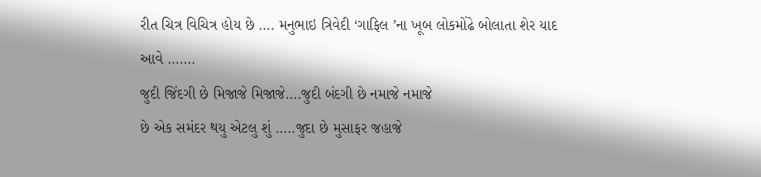રીત ચિત્ર વિચિત્ર હોય છે …. મનુભાઇ ત્રિવેદી ‘ગાફિલ ’ના ખૂબ લોકમોંઢે બોલાતા શેર યાદ આવે …….
જુદી જિંદગી છે મિજાજે મિજાજે….જુદી બંદગી છે નમાજે નમાજે
છે એક સમંદર થયુ એટલુ શું …..જુદા છે મુસાફર જહાજે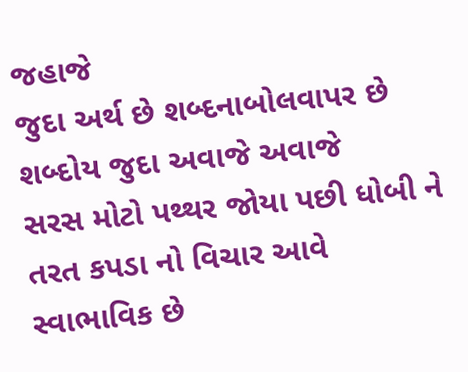જહાજે
જુદા અર્થ છે શબ્દનાબોલવાપર છે શબ્દોય જુદા અવાજે અવાજે
સરસ મોટો પથ્થર જોયા પછી ધોબી ને તરત કપડા નો વિચાર આવે સ્વાભાવિક છે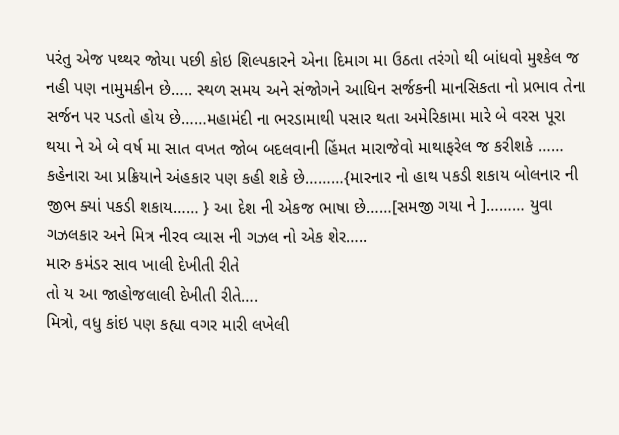પરંતુ એજ પથ્થર જોયા પછી કોઇ શિલ્પકારને એના દિમાગ મા ઉઠતા તરંગો થી બાંધવો મુશ્કેલ જ નહી પણ નામુમકીન છે….. સ્થળ સમય અને સંજોગને આધિન સર્જકની માનસિકતા નો પ્રભાવ તેના સર્જન પર પડતો હોય છે……મહામંદી ના ભરડામાથી પસાર થતા અમેરિકામા મારે બે વરસ પૂરા થયા ને એ બે વર્ષ મા સાત વખત જોબ બદલવાની હિંમત મારાજેવો માથાફરેલ જ કરીશકે …… કહેનારા આ પ્રક્રિયાને અંહકાર પણ કહી શકે છે………{મારનાર નો હાથ પકડી શકાય બોલનાર ની જીભ ક્યાં પકડી શકાય…… } આ દેશ ની એકજ ભાષા છે……[સમજી ગયા ને ]……… યુવા ગઝલકાર અને મિત્ર નીરવ વ્યાસ ની ગઝલ નો એક શેર…..
મારુ કમંડર સાવ ખાલી દેખીતી રીતે
તો ય આ જાહોજલાલી દેખીતી રીતે….
મિત્રો, વધુ કાંઇ પણ કહ્યા વગર મારી લખેલી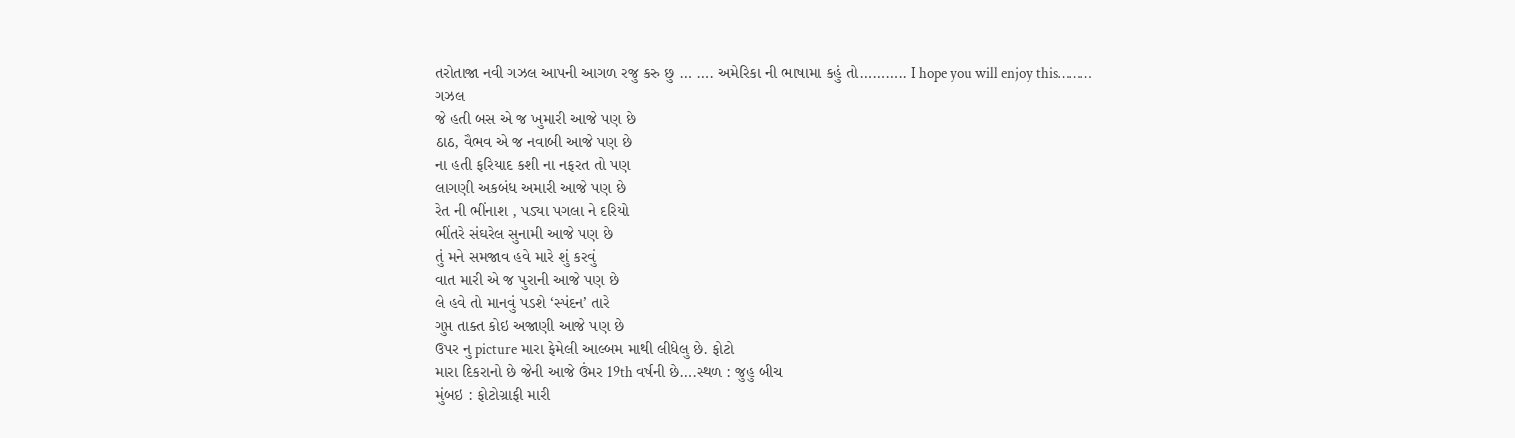તરોતાજા નવી ગઝલ આપની આગળ રજુ કરુ છુ … …. અમેરિકા ની ભાષામા કહું તો……….. I hope you will enjoy this………
ગઝલ
જે હતી બસ એ જ ખુમારી આજે પણ છે
ઠાઠ, વૈભવ એ જ નવાબી આજે પણ છે
ના હતી ફરિયાદ કશી ના નફરત તો પણ
લાગણી અકબંધ અમારી આજે પણ છે
રેત ની ભીંનાશ , પડ્યા પગલા ને દરિયો
ભીંતરે સંઘરેલ સુનામી આજે પણ છે
તું મને સમજાવ હવે મારે શું કરવું
વાત મારી એ જ પુરાની આજે પણ છે
લે હવે તો માનવું પડશે ‘સ્પંદન’ તારે
ગુપ્ત તાક્ત કોઇ અજાણી આજે પણ છે
ઉપર નુ picture મારા ફેમેલી આલ્બમ માથી લીધેલુ છે. ફોટો
મારા દિકરાનો છે જેની આજે ઉંમર 19th વર્ષની છે….સ્થળ : જુહુ બીચ
મુંબઇ : ફોટોગ્રાફી મારી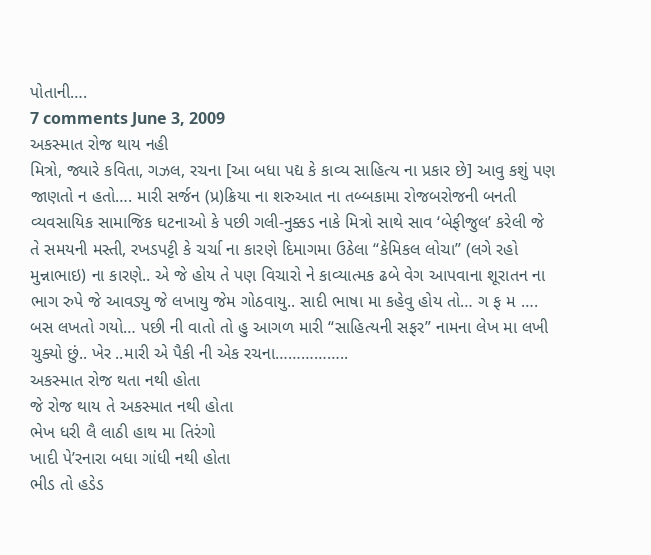પોતાની….
7 comments June 3, 2009
અકસ્માત રોજ થાય નહી
મિત્રો, જ્યારે કવિતા, ગઝલ, રચના [આ બધા પદ્ય કે કાવ્ય સાહિત્ય ના પ્રકાર છે] આવુ કશું પણ જાણતો ન હતો…. મારી સર્જન (પ્ર)ક્રિયા ના શરુઆત ના તબ્બકામા રોજબરોજની બનતી વ્યવસાયિક સામાજિક ઘટનાઓ કે પછી ગલી-નુક્કડ નાકે મિત્રો સાથે સાવ ‘બેફીજુલ’ કરેલી જે તે સમયની મસ્તી, રખડપટ્ટી કે ચર્ચા ના કારણે દિમાગમા ઉઠેલા “કેમિકલ લોચા” (લગે રહો મુન્નાભાઇ) ના કારણે.. એ જે હોય તે પણ વિચારો ને કાવ્યાત્મક ઢબે વેગ આપવાના શૂરાતન ના ભાગ રુપે જે આવડ્યુ જે લખાયુ જેમ ગોઠવાયુ.. સાદી ભાષા મા કહેવુ હોય તો… ગ ફ મ …. બસ લખતો ગયો… પછી ની વાતો તો હુ આગળ મારી “સાહિત્યની સફર” નામના લેખ મા લખી ચુક્યો છું.. ખેર ..મારી એ પૈકી ની એક રચના……………..
અકસ્માત રોજ થતા નથી હોતા
જે રોજ થાય તે અકસ્માત નથી હોતા
ભેખ ધરી લૈ લાઠી હાથ મા તિરંગો
ખાદી પે’રનારા બધા ગાંધી નથી હોતા
ભીડ તો હડેડ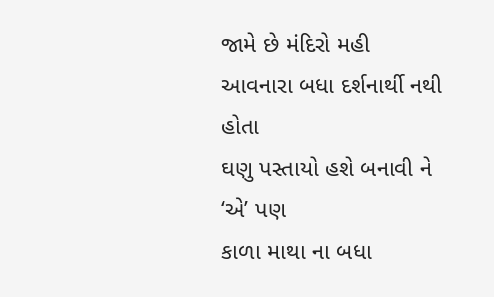જામે છે મંદિરો મહી
આવનારા બધા દર્શનાર્થી નથી હોતા
ઘણુ પસ્તાયો હશે બનાવી ને ‘એ’ પણ
કાળા માથા ના બધા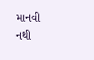માનવી નથી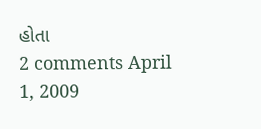હોતા
2 comments April 1, 2009